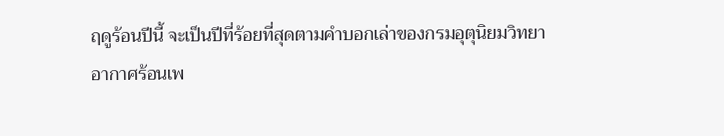ฤดูร้อนปีนี้ จะเป็นปีที่ร้อยที่สุดตามคำบอกเล่าของกรมอุตุนิยมวิทยา
อากาศร้อนเพ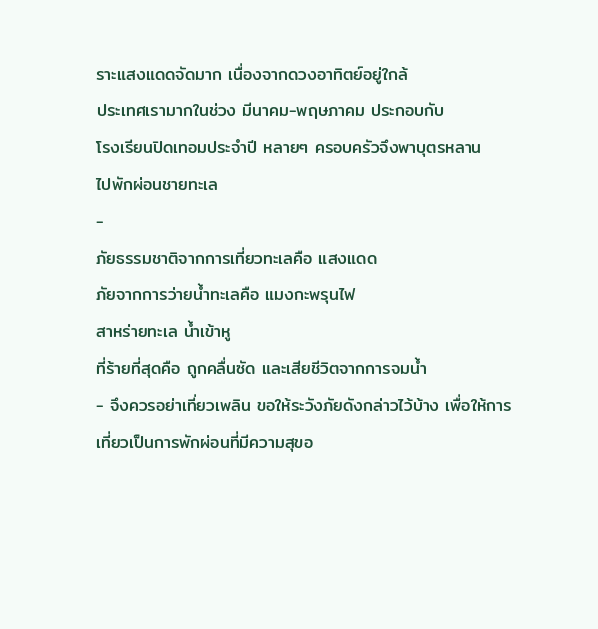ราะแสงแดดจัดมาก เนื่องจากดวงอาทิตย์อยู่ใกล้
ประเทศเรามากในช่วง มีนาคม-พฤษภาคม ประกอบกับ
โรงเรียนปิดเทอมประจำปี หลายๆ ครอบครัวจึงพาบุตรหลาน
ไปพักผ่อนชายทะเล
-
ภัยธรรมชาติจากการเที่ยวทะเลคือ แสงแดด
ภัยจากการว่ายน้ำทะเลคือ แมงกะพรุนไฟ
สาหร่ายทะเล น้ำเข้าหู
ที่ร้ายที่สุดคือ ถูกคลื่นซัด และเสียชีวิตจากการจมน้ำ
- จึงควรอย่าเที่ยวเพลิน ขอให้ระวังภัยดังกล่าวไว้บ้าง เพื่อให้การเที่ยวเป็นการพักผ่อนที่มีความสุขอ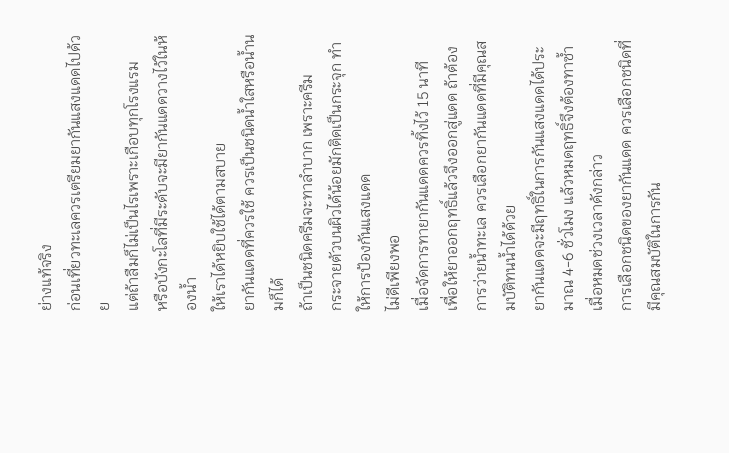ย่างแท้จริง
ก่อนเที่ยวทะเลควรเตรียมยากันแสงแดดไปด้วย
แต่ถ้าลืมก็ไม่เป็นไรเพราะเกือบทุกโรงแรม
หรือบังกะโลที่มีระดับจะมียากันแดดวางไว้ในห้องน้ำ
ให้เราได้หยิบใช้ได้ตามสบาย
ยากันแดดที่ควรใช้ ควรเป็นชนิดน้ำใสหรือน้ำนมก็ได้
ถ้าเป็นชนิดครีมจะทาลำบาก เพราะครีม
กระจายตัวบนผิวได้น้อยมักติดเป็นกระจุก ทำให้การป้องกันแสงแดด
ไม่ดีเพียงพอ
เมื่อจัดการทายากันแดดควรทิ้งไว้ 15 นาที
เพื่อให้ยาออกฤทธิ์แล้วจึงออกสู่แดด ถ้าต้องการว่ายน้ำทะเล ควรเลือกยากันแดดที่มีคุณสมบัติทนน้ำได้ด้วย
ยากันแดดจะมีฤทธิ์ในการกันแสงแดดได้ประมาณ 4-6 ชั่วโมง แล้วหมดฤทธิ์จึงต้องทาซ้ำเมื่อหมดช่วงเวลาดังกล่าว
การเลือกชนิดของยากันแดด ควรเลือกชนิดที่มีคุณสมบัติในการกัน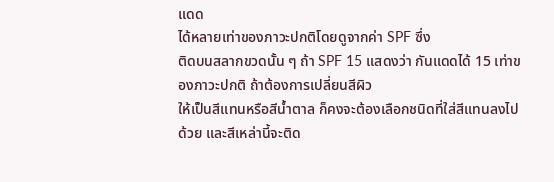แดด
ได้หลายเท่าของภาวะปกติโดยดูจากค่า SPF ซึ่ง
ติดบนสลากขวดนั้น ๆ ถ้า SPF 15 แสดงว่า กันแดดได้ 15 เท่าของภาวะปกติ ถ้าต้องการเปลี่ยนสีผิว
ให้เป็นสีแทนหรือสีน้ำตาล ก็คงจะต้องเลือกชนิดที่ใส่สีแทนลงไปด้วย และสีเหล่านี้จะติด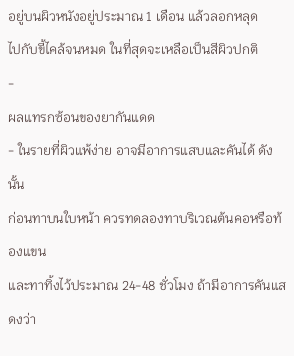อยู่บนผิวหนังอยู่ประมาณ 1 เดือน แล้วลอกหลุด
ไปกับขี้ไคล้จนหมด ในที่สุดจะเหลือเป็นสีผิวปกติ
-
ผลแทรกซ้อนของยากันแดด
- ในรายที่ผิวแพ้ง่าย อาจมีอาการแสบและคันได้ ดังนั้น
ก่อนทาบนใบหน้า ควรทดลองทาบริเวณต้นคอหรือท้องแขน
และทาทิ้งไว้ประมาณ 24-48 ชั่วโมง ถ้ามีอาการคันแสดงว่า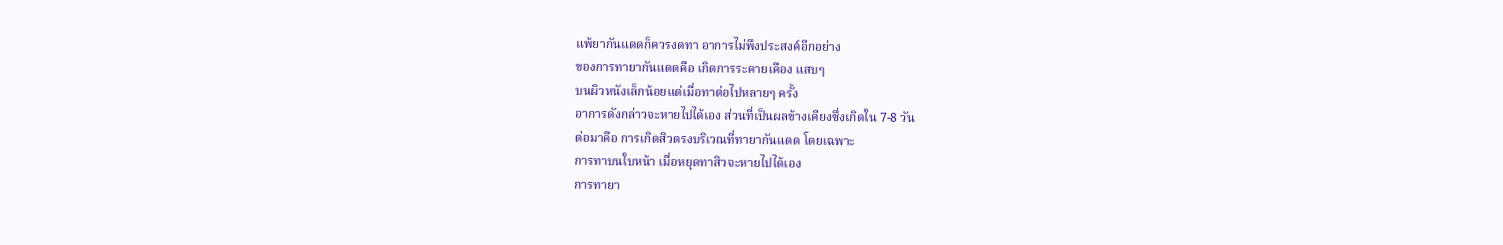แพ้ยากันแดดก็ควรงดทา อาการไม่พึงประสงค์อีกอย่าง
ของการทายากันแดดคือ เกิดการระคายเคือง แสบๆ
บนผิวหนังเล็กน้อยแต่เมื่อทาต่อไปหลายๆ ครั้ง
อาการดังกล่าวจะหายไปได้เอง ส่วนที่เป็นผลข้างเคียงซึ่งเกิดใน 7-8 วัน
ต่อมาคือ การเกิดสิวตรงบริเวณที่ทายากันแดด โดยเฉพาะ
การทาบนใบหน้า เมื่อหยุดทาสิวจะหายไปได้เอง
การทายา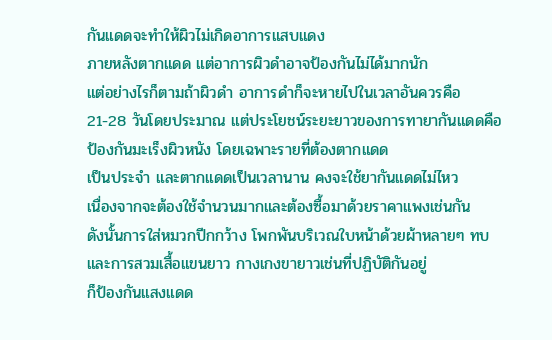กันแดดจะทำให้ผิวไม่เกิดอาการแสบแดง
ภายหลังตากแดด แต่อาการผิวดำอาจป้องกันไม่ได้มากนัก
แต่อย่างไรก็ตามถ้าผิวดำ อาการดำก็จะหายไปในเวลาอันควรคือ
21-28 วันโดยประมาณ แต่ประโยชน์ระยะยาวของการทายากันแดดคือ
ป้องกันมะเร็งผิวหนัง โดยเฉพาะรายที่ต้องตากแดด
เป็นประจำ และตากแดดเป็นเวลานาน คงจะใช้ยากันแดดไม่ไหว
เนื่องจากจะต้องใช้จำนวนมากและต้องซื้อมาด้วยราคาแพงเช่นกัน
ดังนั้นการใส่หมวกปีกกว้าง โพกพันบริเวณใบหน้าด้วยผ้าหลายๆ ทบ
และการสวมเสื้อแขนยาว กางเกงขายาวเช่นที่ปฏิบัติกันอยู่
ก็ป้องกันแสงแดด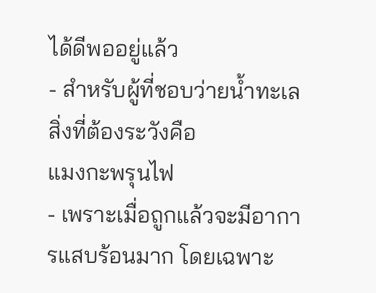ได้ดีพออยู่แล้ว
- สำหรับผู้ที่ชอบว่ายน้ำทะเล สิ่งที่ต้องระวังคือ
แมงกะพรุนไฟ
- เพราะเมื่อถูกแล้วจะมีอาการแสบร้อนมาก โดยเฉพาะ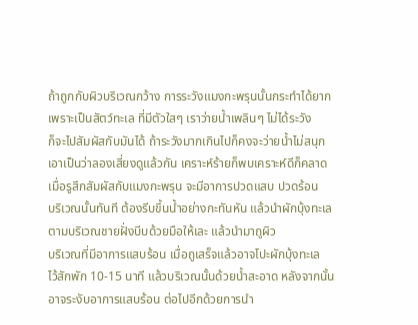ถ้าถูกกับผิวบริเวณกว้าง การระวังแมงกะพรุนนั้นกระทำได้ยาก
เพราะเป็นสัตว์ทะเล ที่มีตัวใสๆ เราว่ายน้ำเพลินๆ ไม่ได้ระวัง
ก็จะไปสัมผัสกับมันได้ ถ้าระวังมากเกินไปก็คงจะว่ายน้ำไม่สนุก
เอาเป็นว่าลองเสี่ยงดูแล้วกัน เคราะห์ร้ายก็พบเคราะห์ดีก็คลาด
เมื่อรูสึกสัมผัสกับแมงกะพรุน จะมีอาการปวดแสบ ปวดร้อน
บริเวณนั้นทันที ต้องรีบขึ้นน้ำอย่างกะทันหัน แล้วนำผักบุ้งทะเล
ตามบริเวณชายฝั่งบีบด้วยมือให้เละ แล้วนำมาถูผิว
บริเวณที่มีอาการแสบร้อน เมื่อถูเสร็จแล้วอาจโปะผักบุ้งทะเล
ไว้สักพัก 10-15 นาที แล้วบริเวณนั้นด้วยน้ำสะอาด หลังจากนั้น
อาจระงับอาการแสบร้อน ต่อไปอีกด้วยการนำ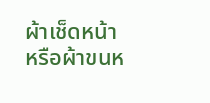ผ้าเช็ดหน้า
หรือผ้าขนห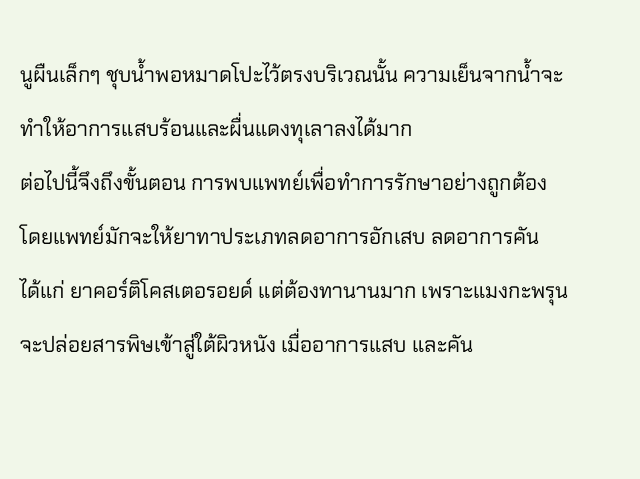นูผืนเล็กๆ ชุบน้ำพอหมาดโปะไว้ตรงบริเวณนั้น ความเย็นจากน้ำจะทำให้อาการแสบร้อนและผื่นแดงทุเลาลงได้มาก
ต่อไปนี้จึงถึงขั้นตอน การพบแพทย์เพื่อทำการรักษาอย่างถูกต้อง โดยแพทย์มักจะให้ยาทาประเภทลดอาการอักเสบ ลดอาการคัน
ได้แก่ ยาคอร์ติโคสเตอรอยด์ แต่ต้องทานานมาก เพราะแมงกะพรุน
จะปล่อยสารพิษเข้าสู่ใต้ผิวหนัง เมื่ออาการแสบ และคัน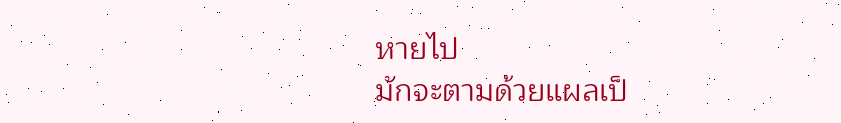หายไป
มักจะตามด้วยแผลเป็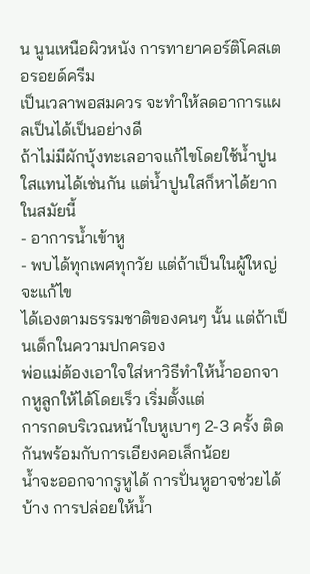น นูนเหนือผิวหนัง การทายาคอร์ติโคสเตอรอยด์ครีม
เป็นเวลาพอสมควร จะทำให้ลดอาการแผลเป็นได้เป็นอย่างดี
ถ้าไม่มีผักบุ้งทะเลอาจแก้ไขโดยใช้น้ำปูนใสแทนได้เช่นกัน แต่น้ำปูนใสก็หาได้ยากในสมัยนี้
- อาการน้ำเข้าหู
- พบได้ทุกเพศทุกวัย แต่ถ้าเป็นในผู้ใหญ่จะแก้ไข
ได้เองตามธรรมชาติของคนๆ นั้น แต่ถ้าเป็นเด็กในความปกครอง
พ่อแม่ต้องเอาใจใส่หาวิธีทำให้น้ำออกจากหูลูกให้ได้โดยเร็ว เริ่มตั้งแต่
การกดบริเวณหน้าใบหูเบาๆ 2-3 ครั้ง ติดกันพร้อมกับการเอียงคอเล็กน้อย
น้ำจะออกจากรูหูได้ การปั่นหูอาจช่วยได้บ้าง การปล่อยให้น้ำ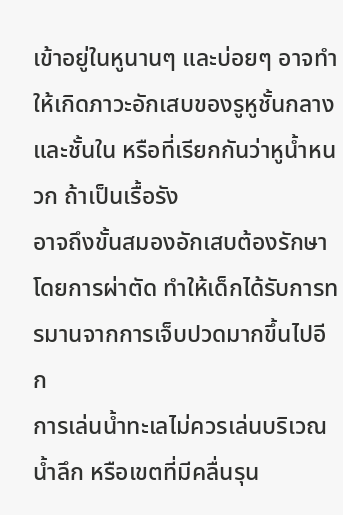เข้าอยู่ในหูนานๆ และบ่อยๆ อาจทำให้เกิดภาวะอักเสบของรูหูชั้นกลาง
และชั้นใน หรือที่เรียกกันว่าหูน้ำหนวก ถ้าเป็นเรื้อรัง
อาจถึงขั้นสมองอักเสบต้องรักษาโดยการผ่าตัด ทำให้เด็กได้รับการทรมานจากการเจ็บปวดมากขึ้นไปอีก
การเล่นน้ำทะเลไม่ควรเล่นบริเวณน้ำลึก หรือเขตที่มีคลื่นรุน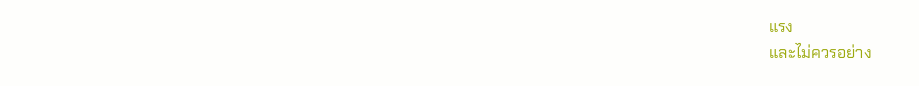แรง
และไม่ควรอย่าง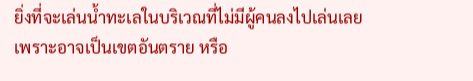ยิ่งที่จะเล่นน้ำทะเลในบริเวณที่ไม่มีผู้คนลงไปเล่นเลย
เพราะอาจเป็นเขตอันตราย หรือ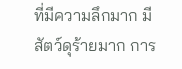ที่มีความลึกมาก มีสัตว์ดุร้ายมาก การ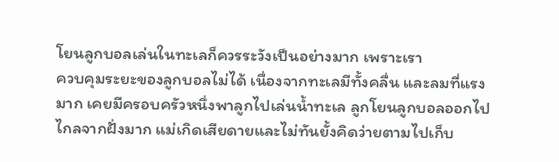โยนลูกบอลเล่นในทะเลก็ควรระวังเป็นอย่างมาก เพราะเรา
ควบคุมระยะของลูกบอลไม่ได้ เนื่องจากทะเลมีทั้งคลื่น และลมที่แรงมาก เคยมีครอบครัวหนึ่งพาลูกไปเล่นน้ำทะเล ลูกโยนลูกบอลออกไป
ไกลจากฝั่งมาก แม่เกิดเสียดายและไม่ทันยั้งคิดว่ายตามไปเก็บ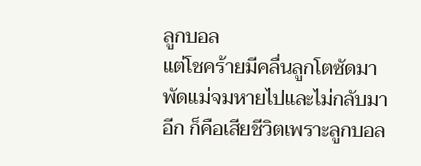ลูกบอล
แต่โชคร้ายมีคลื่นลูกโตซัดมาพัดแม่จมหายไปและไม่กลับมาอีก ก็คือเสียชีวิตเพราะลูกบอล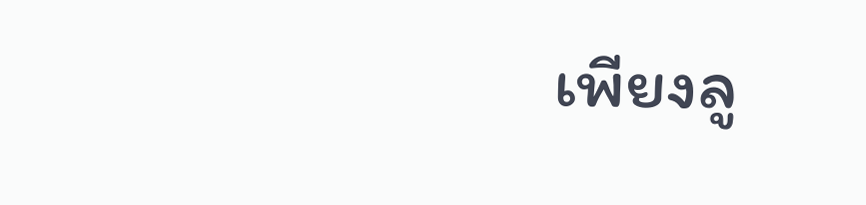เพียงลู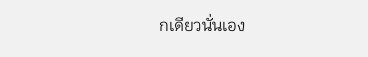กเดียวนั่นเอง